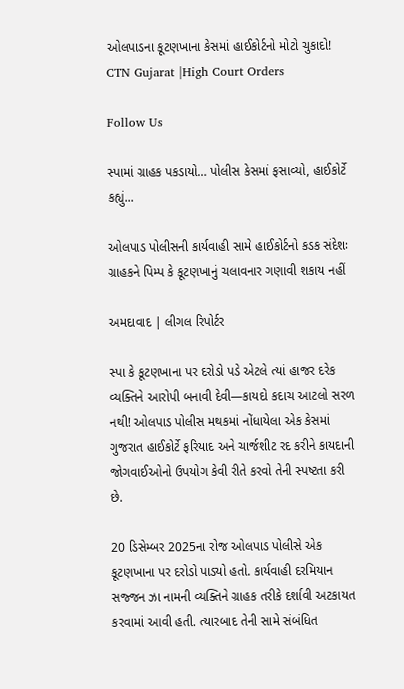ઓલપાડના કૂટણખાના કેસમાં હાઈકોર્ટનો મોટો ચુકાદો! CTN Gujarat |High Court Orders

Follow Us

સ્પામાં ગ્રાહક પકડાયો… પોલીસ કેસમાં ફસાવ્યો, હાઈકોર્ટે કહ્યું...

ઓલપાડ પોલીસની કાર્યવાહી સામે હાઈકોર્ટનો કડક સંદેશઃ ગ્રાહકને પિમ્પ કે કૂટણખાનું ચલાવનાર ગણાવી શકાય નહીં

અમદાવાદ | લીગલ રિપોર્ટર

સ્પા કે કૂટણખાના પર દરોડો પડે એટલે ત્યાં હાજર દરેક વ્યક્તિને આરોપી બનાવી દેવી—કાયદો કદાચ આટલો સરળ નથી! ઓલપાડ પોલીસ મથકમાં નોંધાયેલા એક કેસમાં ગુજરાત હાઈકોર્ટે ફરિયાદ અને ચાર્જશીટ રદ કરીને કાયદાની જોગવાઈઓનો ઉપયોગ કેવી રીતે કરવો તેની સ્પષ્ટતા કરી છે.

20 ડિસેમ્બર 2025ના રોજ ઓલપાડ પોલીસે એક કૂટણખાના પર દરોડો પાડ્યો હતો. કાર્યવાહી દરમિયાન સજ્જન ઝા નામની વ્યક્તિને ગ્રાહક તરીકે દર્શાવી અટકાયત કરવામાં આવી હતી. ત્યારબાદ તેની સામે સંબંધિત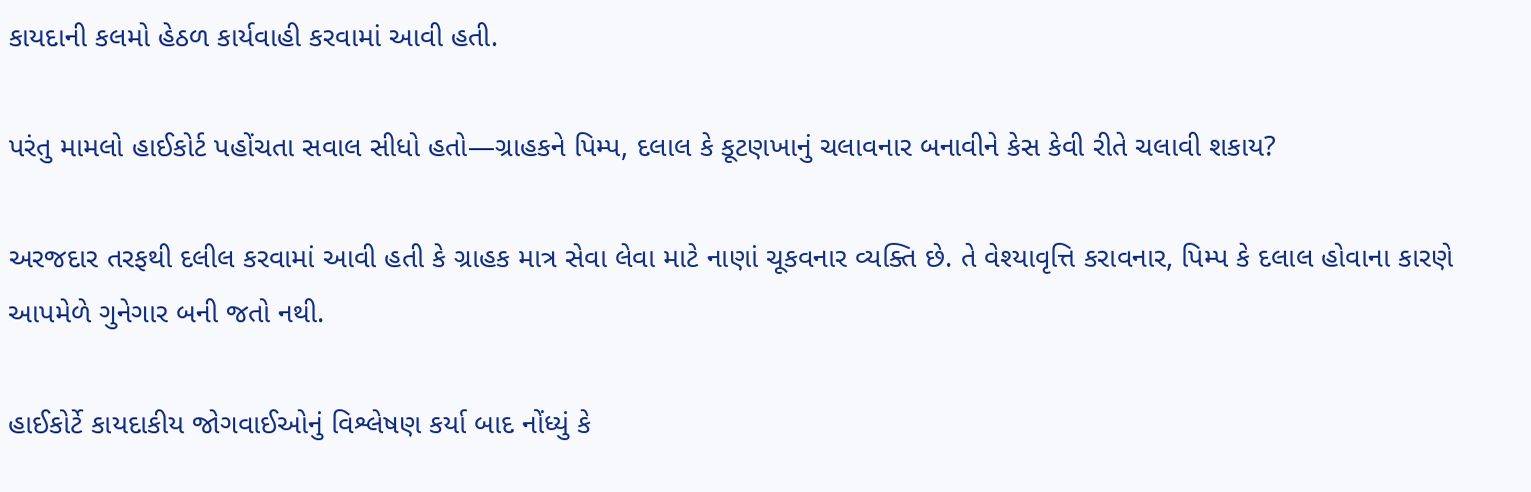કાયદાની કલમો હેઠળ કાર્યવાહી કરવામાં આવી હતી.

પરંતુ મામલો હાઈકોર્ટ પહોંચતા સવાલ સીધો હતો—ગ્રાહકને પિમ્પ, દલાલ કે કૂટણખાનું ચલાવનાર બનાવીને કેસ કેવી રીતે ચલાવી શકાય?

અરજદાર તરફથી દલીલ કરવામાં આવી હતી કે ગ્રાહક માત્ર સેવા લેવા માટે નાણાં ચૂકવનાર વ્યક્તિ છે. તે વેશ્યાવૃત્તિ કરાવનાર, પિમ્પ કે દલાલ હોવાના કારણે આપમેળે ગુનેગાર બની જતો નથી.

હાઈકોર્ટે કાયદાકીય જોગવાઈઓનું વિશ્લેષણ કર્યા બાદ નોંધ્યું કે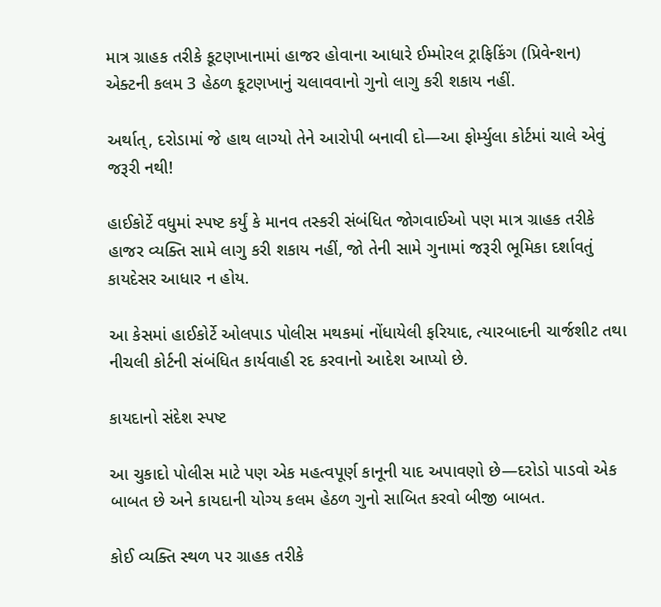માત્ર ગ્રાહક તરીકે કૂટણખાનામાં હાજર હોવાના આધારે ઈમ્મોરલ ટ્રાફિકિંગ (પ્રિવેન્શન) એક્ટની કલમ 3 હેઠળ કૂટણખાનું ચલાવવાનો ગુનો લાગુ કરી શકાય નહીં.

અર્થાત્, દરોડામાં જે હાથ લાગ્યો તેને આરોપી બનાવી દો—આ ફોર્મ્યુલા કોર્ટમાં ચાલે એવું જરૂરી નથી!

હાઈકોર્ટે વધુમાં સ્પષ્ટ કર્યું કે માનવ તસ્કરી સંબંધિત જોગવાઈઓ પણ માત્ર ગ્રાહક તરીકે હાજર વ્યક્તિ સામે લાગુ કરી શકાય નહીં, જો તેની સામે ગુનામાં જરૂરી ભૂમિકા દર્શાવતું કાયદેસર આધાર ન હોય.

આ કેસમાં હાઈકોર્ટે ઓલપાડ પોલીસ મથકમાં નોંધાયેલી ફરિયાદ, ત્યારબાદની ચાર્જશીટ તથા નીચલી કોર્ટની સંબંધિત કાર્યવાહી રદ કરવાનો આદેશ આપ્યો છે.

કાયદાનો સંદેશ સ્પષ્ટ

આ ચુકાદો પોલીસ માટે પણ એક મહત્વપૂર્ણ કાનૂની યાદ અપાવણો છે—દરોડો પાડવો એક બાબત છે અને કાયદાની યોગ્ય કલમ હેઠળ ગુનો સાબિત કરવો બીજી બાબત.

કોઈ વ્યક્તિ સ્થળ પર ગ્રાહક તરીકે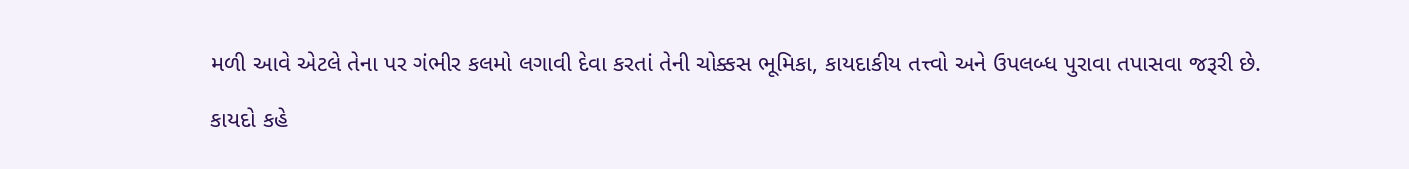મળી આવે એટલે તેના પર ગંભીર કલમો લગાવી દેવા કરતાં તેની ચોક્કસ ભૂમિકા, કાયદાકીય તત્ત્વો અને ઉપલબ્ધ પુરાવા તપાસવા જરૂરી છે.

કાયદો કહે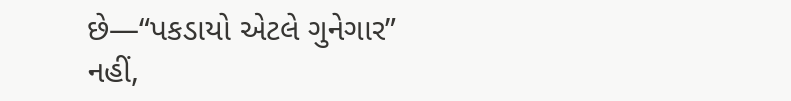છે—“પકડાયો એટલે ગુનેગાર” નહીં,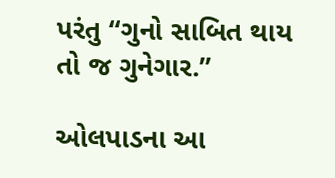પરંતુ “ગુનો સાબિત થાય તો જ ગુનેગાર.”

ઓલપાડના આ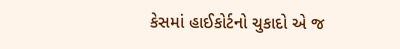કેસમાં હાઈકોર્ટનો ચુકાદો એ જ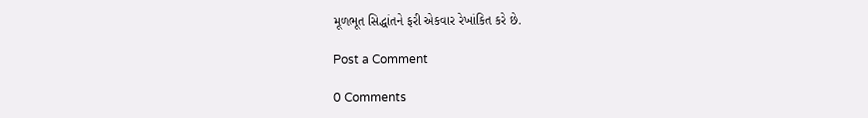મૂળભૂત સિદ્ધાંતને ફરી એકવાર રેખાંકિત કરે છે.

Post a Comment

0 Comments